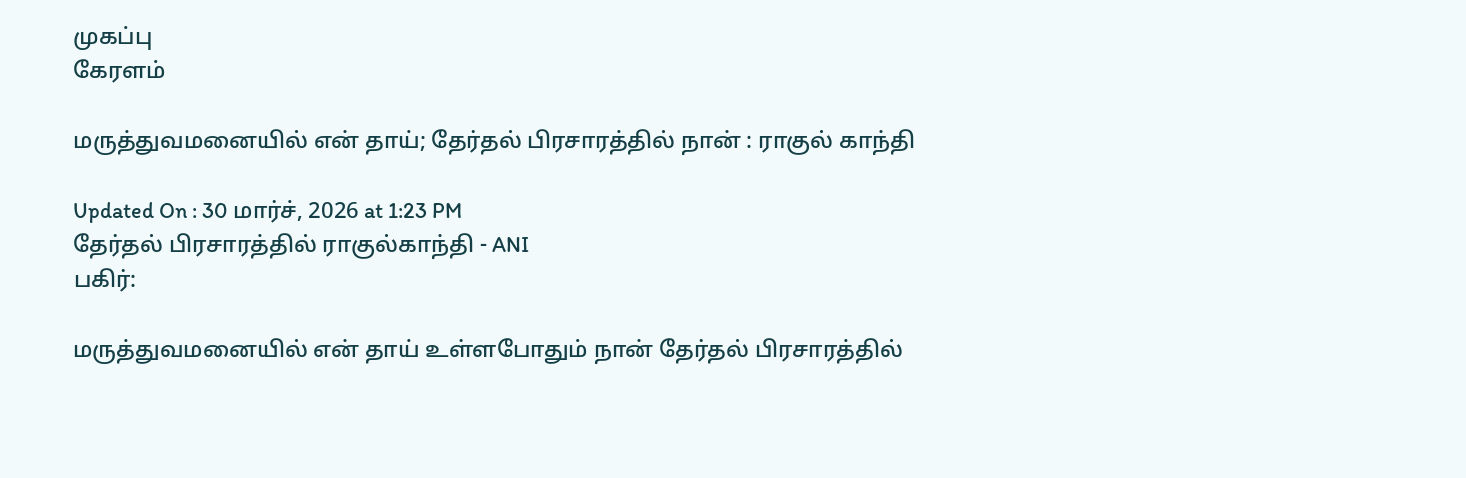முகப்பு
கேரளம்

மருத்துவமனையில் என் தாய்; தேர்தல் பிரசாரத்தில் நான் : ராகுல் காந்தி

Updated On : 30 மார்ச், 2026 at 1:23 PM
தேர்தல் பிரசாரத்தில் ராகுல்காந்தி - ANI
பகிர்:

மருத்துவமனையில் என் தாய் உள்ளபோதும் நான் தேர்தல் பிரசாரத்தில்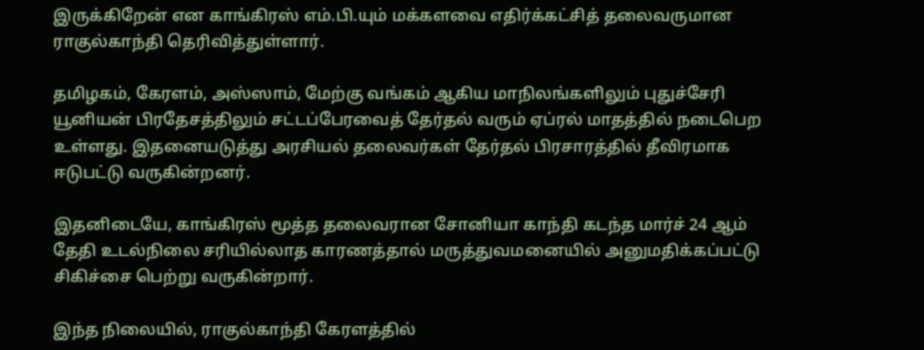இருக்கிறேன் என காங்கிரஸ் எம்.பி.யும் மக்களவை எதிர்க்கட்சித் தலைவருமான ராகுல்காந்தி தெரிவித்துள்ளார்.

தமிழகம், கேரளம், அஸ்ஸாம், மேற்கு வங்கம் ஆகிய மாநிலங்களிலும் புதுச்சேரி யூனியன் பிரதேசத்திலும் சட்டப்பேரவைத் தேர்தல் வரும் ஏப்ரல் மாதத்தில் நடைபெற உள்ளது. இதனையடுத்து அரசியல் தலைவர்கள் தேர்தல் பிரசாரத்தில் தீவிரமாக ஈடுபட்டு வருகின்றனர்.

இதனிடையே, காங்கிரஸ் மூத்த தலைவரான சோனியா காந்தி கடந்த மார்ச் 24 ஆம் தேதி உடல்நிலை சரியில்லாத காரணத்தால் மருத்துவமனையில் அனுமதிக்கப்பட்டு சிகிச்சை பெற்று வருகின்றார்.

இந்த நிலையில், ராகுல்காந்தி கேரளத்தில்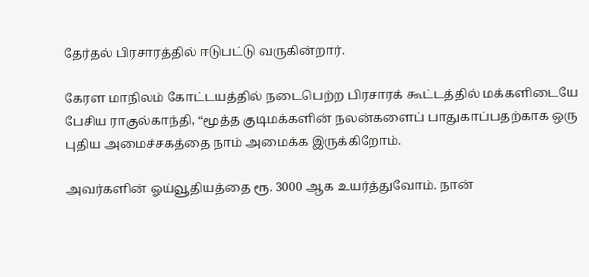தேர்தல் பிரசாரத்தில் ஈடுபட்டு வருகின்றார்.

கேரள மாநிலம் கோட்டயத்தில் நடைபெற்ற பிரசாரக் கூட்டத்தில் மக்களிடையே பேசிய ராகுல்காந்தி, “மூத்த குடிமக்களின் நலன்களைப் பாதுகாப்பதற்காக ஒரு புதிய அமைச்சகத்தை நாம் அமைக்க இருக்கிறோம்.

அவர்களின் ஓய்வூதியத்தை ரூ. 3000 ஆக உயர்த்துவோம். நான்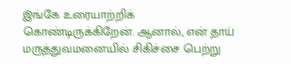இங்கே உரையாற்றிக் கொண்டிருக்கிறேன். ஆனால், என் தாய் மருத்துவமனையில் சிகிச்சை பெற்று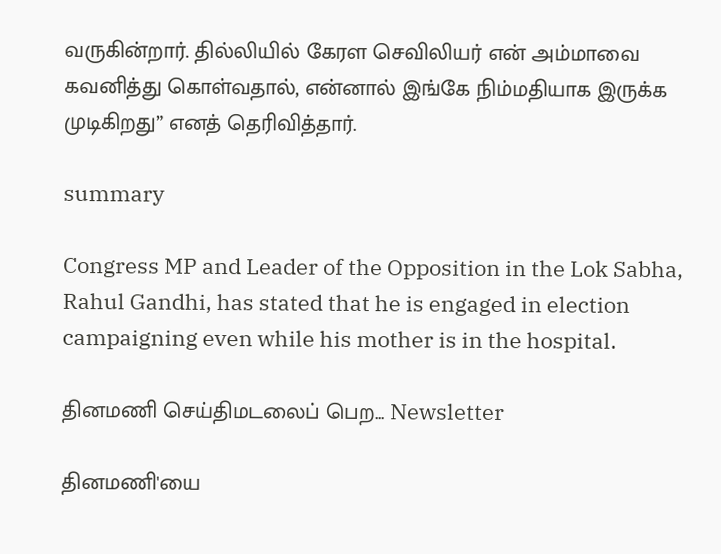வருகின்றார். தில்லியில் கேரள செவிலியர் என் அம்மாவை கவனித்து கொள்வதால், என்னால் இங்கே நிம்மதியாக இருக்க முடிகிறது” எனத் தெரிவித்தார்.

summary

Congress MP and Leader of the Opposition in the Lok Sabha, Rahul Gandhi, has stated that he is engaged in election campaigning even while his mother is in the hospital.

தினமணி செய்திமடலைப் பெற... Newsletter

தினமணி'யை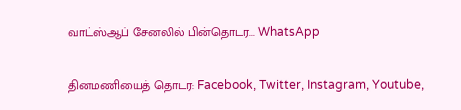வாட்ஸ்ஆப் சேனலில் பின்தொடர... WhatsApp

தினமணியைத் தொடர: Facebook, Twitter, Instagram, Youtube,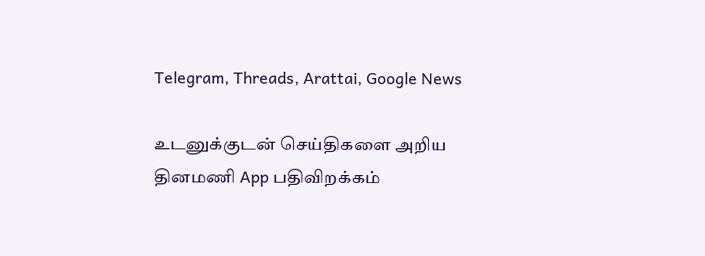Telegram, Threads, Arattai, Google News

உடனுக்குடன் செய்திகளை அறிய தினமணி App பதிவிறக்கம்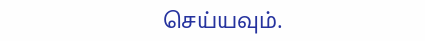செய்யவும்.